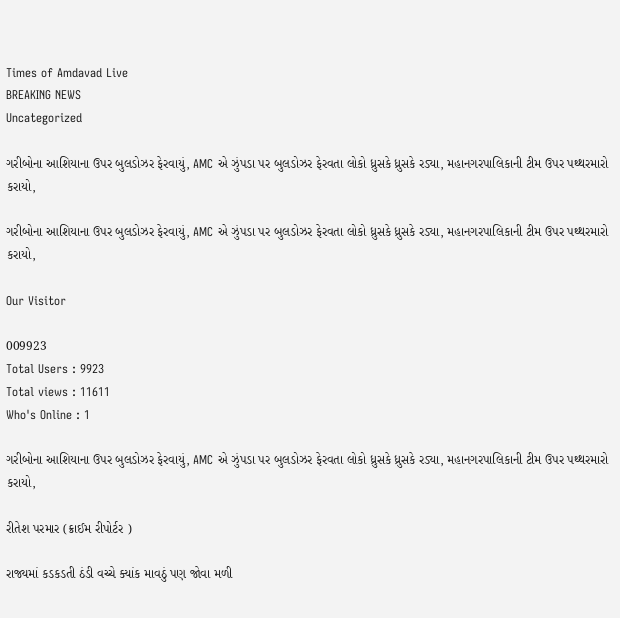Times of Amdavad Live
BREAKING NEWS
Uncategorized

ગરીબોના આશિયાના ઉપર બુલડોઝર ફેરવાયું, AMC એ ઝુંપડા પર બુલડોઝર ફેરવતા લોકો ધ્રુસકે ધ્રુસકે રડ્યા, મહાનગરપાલિકાની ટીમ ઉપર પથ્થરમારો કરાયો,

ગરીબોના આશિયાના ઉપર બુલડોઝર ફેરવાયું, AMC એ ઝુંપડા પર બુલડોઝર ફેરવતા લોકો ધ્રુસકે ધ્રુસકે રડ્યા, મહાનગરપાલિકાની ટીમ ઉપર પથ્થરમારો કરાયો,

Our Visitor

009923
Total Users : 9923
Total views : 11611
Who's Online : 1

ગરીબોના આશિયાના ઉપર બુલડોઝર ફેરવાયું, AMC એ ઝુંપડા પર બુલડોઝર ફેરવતા લોકો ધ્રુસકે ધ્રુસકે રડ્યા, મહાનગરપાલિકાની ટીમ ઉપર પથ્થરમારો કરાયો,

રીતેશ પરમાર (ક્રાઈમ રીપોર્ટર )

રાજ્યમાં કડકડતી ઠંડી વચ્ચે ક્યાંક માવઠું પણ જોવા મળી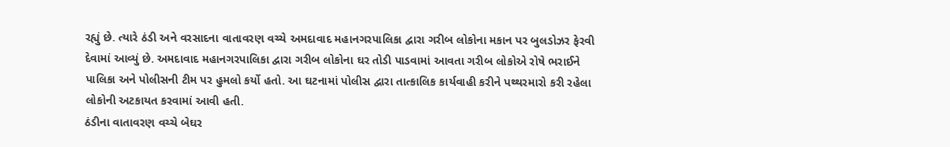રહ્યું છે. ત્યારે ઠંડી અને વરસાદના વાતાવરણ વચ્ચે અમદાવાદ મહાનગરપાલિકા દ્વારા ગરીબ લોકોના મકાન પર બુલડોઝર ફેરવી દેવામાં આવ્યું છે. અમદાવાદ મહાનગરપાલિકા દ્વારા ગરીબ લોકોના ઘર તોડી પાડવામાં આવતા ગરીબ લોકોએ રોષે ભરાઈને પાલિકા અને પોલીસની ટીમ પર હુમલો કર્યો હતો. આ ઘટનામાં પોલીસ દ્વારા તાત્કાલિક કાર્યવાહી કરીને પથ્થરમારો કરી રહેલા લોકોની અટકાયત કરવામાં આવી હતી.
ઠંડીના વાતાવરણ વચ્ચે બેઘર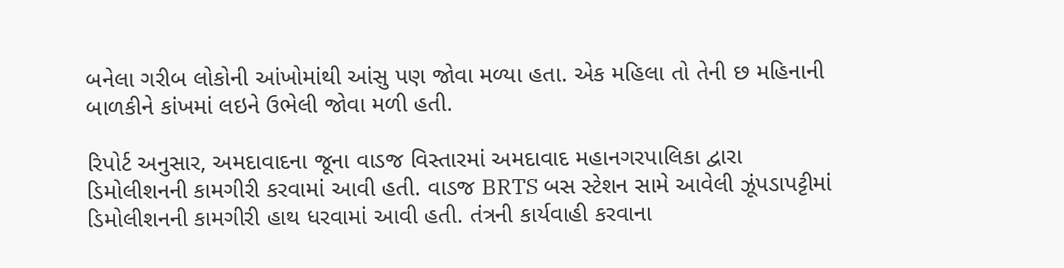બનેલા ગરીબ લોકોની આંખોમાંથી આંસુ પણ જોવા મળ્યા હતા. એક મહિલા તો તેની છ મહિનાની બાળકીને કાંખમાં લઇને ઉભેલી જોવા મળી હતી.

રિપોર્ટ અનુસાર, અમદાવાદના જૂના વાડજ વિસ્તારમાં અમદાવાદ મહાનગરપાલિકા દ્વારા ડિમોલીશનની કામગીરી કરવામાં આવી હતી. વાડજ BRTS બસ સ્ટેશન સામે આવેલી ઝૂંપડાપટ્ટીમાં ડિમોલીશનની કામગીરી હાથ ધરવામાં આવી હતી. તંત્રની કાર્યવાહી કરવાના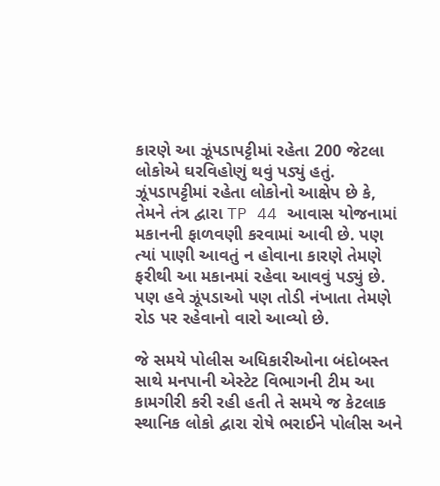કારણે આ ઝૂંપડાપટ્ટીમાં રહેતા 200 જેટલા લોકોએ ઘરવિહોણું થવું પડ્યું હતું. ઝૂંપડાપટ્ટીમાં રહેતા લોકોનો આક્ષેપ છે કે, તેમને તંત્ર દ્વારા TP 44 આવાસ યોજનામાં મકાનની ફાળવણી કરવામાં આવી છે. પણ ત્યાં પાણી આવતું ન હોવાના કારણે તેમણે ફરીથી આ મકાનમાં રહેવા આવવું પડ્યું છે. પણ હવે ઝૂંપડાઓ પણ તોડી નંખાતા તેમણે રોડ પર રહેવાનો વારો આવ્યો છે.

જે સમયે પોલીસ અધિકારીઓના બંદોબસ્ત સાથે મનપાની એસ્ટેટ વિભાગની ટીમ આ કામગીરી કરી રહી હતી તે સમયે જ કેટલાક સ્થાનિક લોકો દ્વારા રોષે ભરાઈને પોલીસ અને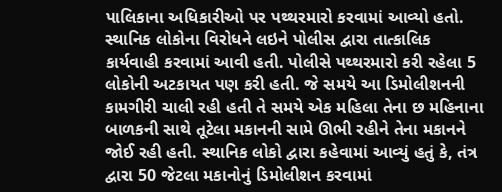પાલિકાના અધિકારીઓ પર પથ્થરમારો કરવામાં આવ્યો હતો. સ્થાનિક લોકોના વિરોધને લઇને પોલીસ દ્વારા તાત્કાલિક કાર્યવાહી કરવામાં આવી હતી. પોલીસે પથ્થરમારો કરી રહેલા 5 લોકોની અટકાયત પણ કરી હતી. જે સમયે આ ડિમોલીશનની કામગીરી ચાલી રહી હતી તે સમયે એક મહિલા તેના છ મહિનાના બાળકની સાથે તૂટેલા મકાનની સામે ઊભી રહીને તેના મકાનને જોઈ રહી હતી. સ્થાનિક લોકો દ્વારા કહેવામાં આવ્યું હતું કે, તંત્ર દ્વારા 50 જેટલા મકાનોનું ડિમોલીશન કરવામાં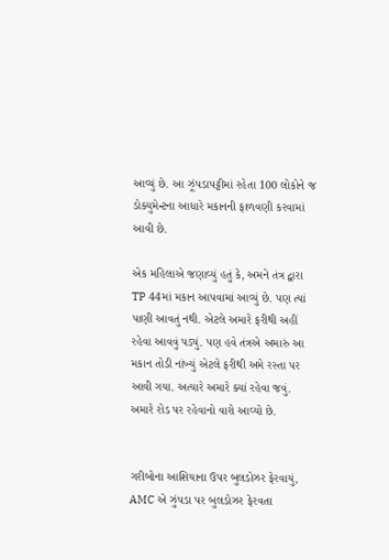આવ્યું છે. આ ઝૂંપડાપટ્ટીમાં રહેતા 100 લોકોને જ ડોક્યુમેન્ટના આધારે મકાનની ફાળવણી કરવામાં આવી છે.

એક મહિલાએ જણાવ્યું હતું કે, અમને તંત્ર દ્વારા TP 44માં મકાન આપવામાં આવ્યું છે. પણ ત્યાં પાણી આવતું નથી. એટલે અમારે ફરીથી અહીં રહેવા આવવું પડ્યું. પણ હવે તંત્રએ અમારું આ મકાન તોડી નાંખ્યું એટલે ફરીથી અમે રસ્તા પર આવી ગયા. અત્યારે અમારે ક્યાં રહેવા જવું. અમારે રોડ પર રહેવાનો વારો આવ્યો છે.


ગરીબોના આશિયાના ઉપર બુલડોઝર ફેરવાયું, AMC એ ઝુંપડા પર બુલડોઝર ફેરવતા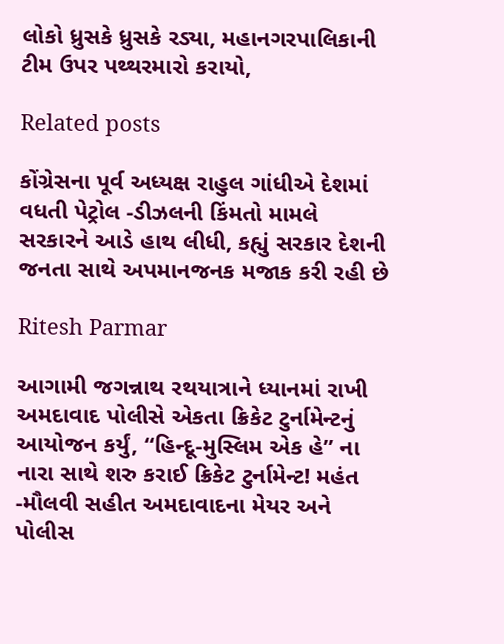લોકો ધ્રુસકે ધ્રુસકે રડ્યા, મહાનગરપાલિકાની ટીમ ઉપર પથ્થરમારો કરાયો,

Related posts

કોંગ્રેસના પૂર્વ અધ્યક્ષ રાહુલ ગાંધીએ દેશમાં વધતી પેટ્રોલ -ડીઝલની કિંમતો મામલે સરકારને આડે હાથ લીધી, કહ્યું સરકાર દેશની જનતા સાથે અપમાનજનક મજાક કરી રહી છે

Ritesh Parmar

આગામી જગન્નાથ રથયાત્રાને ધ્યાનમાં રાખી અમદાવાદ પોલીસે એકતા ક્રિકેટ ટુર્નામેન્ટનું આયોજન કર્યું, “હિન્દૂ-મુસ્લિમ એક હે” ના નારા સાથે શરુ કરાઈ ક્રિકેટ ટુર્નામેન્ટ! મહંત -મૌલવી સહીત અમદાવાદના મેયર અને પોલીસ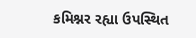કમિશ્નર રહ્યા ઉપસ્થિત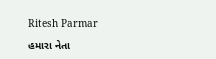Ritesh Parmar

હમારા નેતા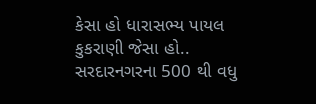કેસા હો ધારાસભ્ય પાયલ કુકરાણી જેસા હો.. સરદારનગરના 500 થી વધુ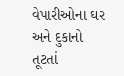વેપારીઓના ઘર અને દુકાનો તૂટતાં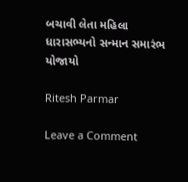બચાવી લેતા મહિલા ધારાસભ્યનો સન્માન સમારંભ યોજાયો

Ritesh Parmar

Leave a Comment